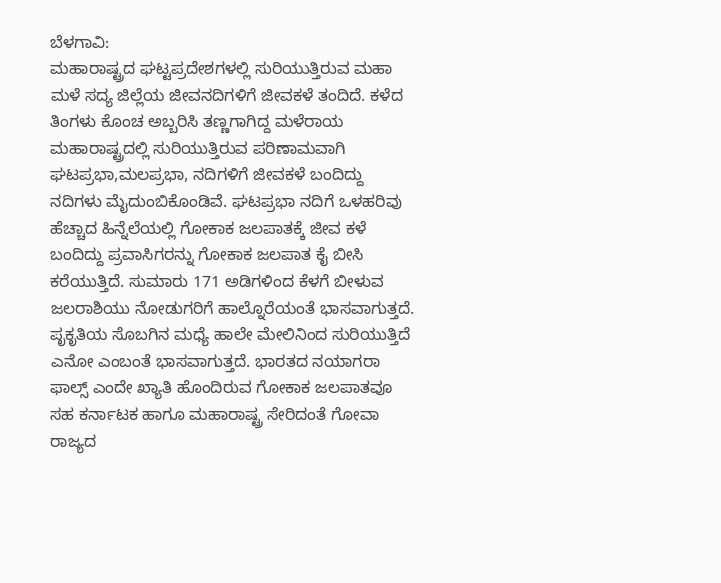ಬೆಳಗಾವಿ:
ಮಹಾರಾಷ್ಟ್ರದ ಘಟ್ಟಪ್ರದೇಶಗಳಲ್ಲಿ ಸುರಿಯುತ್ತಿರುವ ಮಹಾ ಮಳೆ ಸದ್ಯ ಜಿಲ್ಲೆಯ ಜೀವನದಿಗಳಿಗೆ ಜೀವಕಳೆ ತಂದಿದೆ. ಕಳೆದ ತಿಂಗಳು ಕೊಂಚ ಅಬ್ಬರಿಸಿ ತಣ್ಣಗಾಗಿದ್ದ ಮಳೆರಾಯ ಮಹಾರಾಷ್ಟ್ರದಲ್ಲಿ ಸುರಿಯುತ್ತಿರುವ ಪರಿಣಾಮವಾಗಿ ಘಟಪ್ರಭಾ,ಮಲಪ್ರಭಾ, ನದಿಗಳಿಗೆ ಜೀವಕಳೆ ಬಂದಿದ್ದು ನದಿಗಳು ಮೈದುಂಬಿಕೊಂಡಿವೆ. ಘಟಪ್ರಭಾ ನದಿಗೆ ಒಳಹರಿವು ಹೆಚ್ಚಾದ ಹಿನ್ನೆಲೆಯಲ್ಲಿ ಗೋಕಾಕ ಜಲಪಾತಕ್ಕೆ ಜೀವ ಕಳೆ ಬಂದಿದ್ದು ಪ್ರವಾಸಿಗರನ್ನು ಗೋಕಾಕ ಜಲಪಾತ ಕೈ ಬೀಸಿ ಕರೆಯುತ್ತಿದೆ. ಸುಮಾರು 171 ಅಡಿಗಳಿಂದ ಕೆಳಗೆ ಬೀಳುವ ಜಲರಾಶಿಯು ನೋಡುಗರಿಗೆ ಹಾಲ್ನೊರೆಯಂತೆ ಭಾಸವಾಗುತ್ತದೆ. ಪೃಕೃತಿಯ ಸೊಬಗಿನ ಮಧ್ಯೆ ಹಾಲೇ ಮೇಲಿನಿಂದ ಸುರಿಯುತ್ತಿದೆ ಎನೋ ಎಂಬಂತೆ ಭಾಸವಾಗುತ್ತದೆ. ಭಾರತದ ನಯಾಗರಾ ಫಾಲ್ಸ್ ಎಂದೇ ಖ್ಯಾತಿ ಹೊಂದಿರುವ ಗೋಕಾಕ ಜಲಪಾತವೂ ಸಹ ಕರ್ನಾಟಕ ಹಾಗೂ ಮಹಾರಾಷ್ಟ್ರ ಸೇರಿದಂತೆ ಗೋವಾ ರಾಜ್ಯದ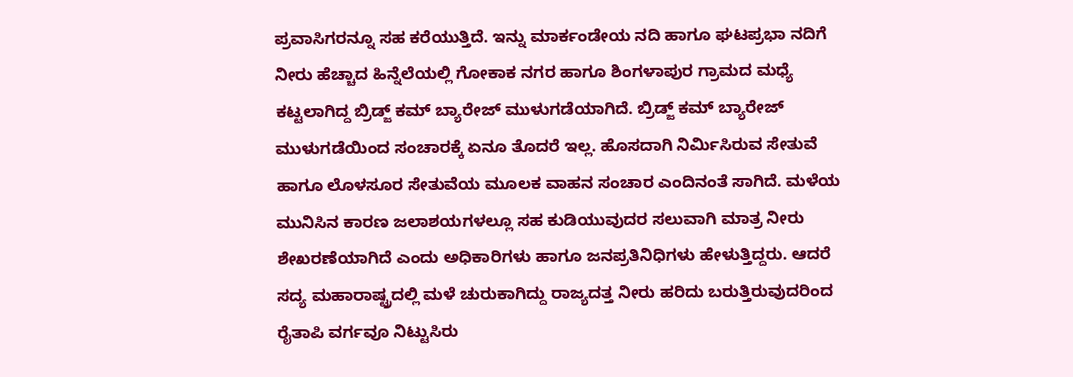ಪ್ರವಾಸಿಗರನ್ನೂ ಸಹ ಕರೆಯುತ್ತಿದೆ. ಇನ್ನು ಮಾರ್ಕಂಡೇಯ ನದಿ ಹಾಗೂ ಘಟಪ್ರಭಾ ನದಿಗೆ ನೀರು ಹೆಚ್ಚಾದ ಹಿನ್ನೆಲೆಯಲ್ಲಿ ಗೋಕಾಕ ನಗರ ಹಾಗೂ ಶಿಂಗಳಾಪುರ ಗ್ರಾಮದ ಮಧ್ಯೆ ಕಟ್ಟಲಾಗಿದ್ದ ಬ್ರಿಡ್ಜ್ ಕಮ್ ಬ್ಯಾರೇಜ್ ಮುಳುಗಡೆಯಾಗಿದೆ. ಬ್ರಿಡ್ಜ್ ಕಮ್ ಬ್ಯಾರೇಜ್ ಮುಳುಗಡೆಯಿಂದ ಸಂಚಾರಕ್ಕೆ ಏನೂ ತೊದರೆ ಇಲ್ಲ. ಹೊಸದಾಗಿ ನಿರ್ಮಿಸಿರುವ ಸೇತುವೆ ಹಾಗೂ ಲೊಳಸೂರ ಸೇತುವೆಯ ಮೂಲಕ ವಾಹನ ಸಂಚಾರ ಎಂದಿನಂತೆ ಸಾಗಿದೆ. ಮಳೆಯ ಮುನಿಸಿನ ಕಾರಣ ಜಲಾಶಯಗಳಲ್ಲೂ ಸಹ ಕುಡಿಯುವುದರ ಸಲುವಾಗಿ ಮಾತ್ರ ನೀರು ಶೇಖರಣೆಯಾಗಿದೆ ಎಂದು ಅಧಿಕಾರಿಗಳು ಹಾಗೂ ಜನಪ್ರತಿನಿಧಿಗಳು ಹೇಳುತ್ತಿದ್ದರು. ಆದರೆ ಸದ್ಯ ಮಹಾರಾಷ್ಟ್ರದಲ್ಲಿ ಮಳೆ ಚುರುಕಾಗಿದ್ದು ರಾಜ್ಯದತ್ತ ನೀರು ಹರಿದು ಬರುತ್ತಿರುವುದರಿಂದ ರೈತಾಪಿ ವರ್ಗವೂ ನಿಟ್ಟುಸಿರು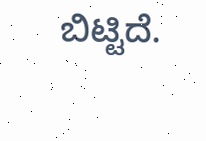ಬಿಟ್ಟಿದೆ.